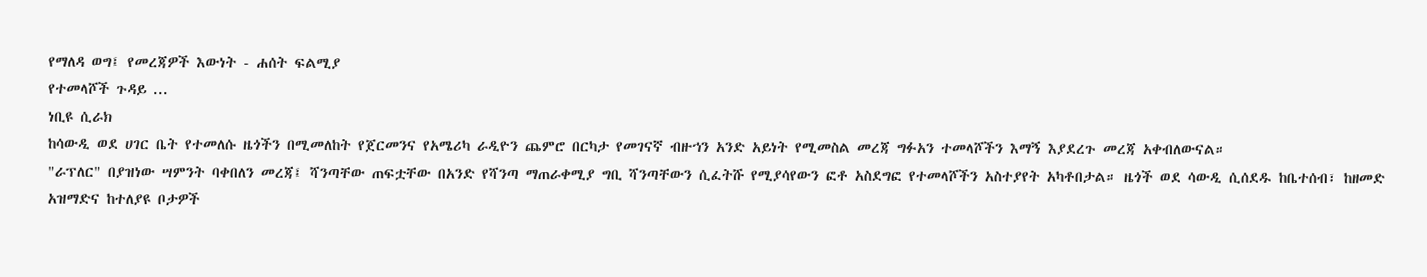የማለዳ ወግ፤ የመረጃዎች እውነት - ሐሰት ፍልሚያ
የተመላሾች ጉዳይ ...
ነቢዩ ሲራክ
ከሳውዲ ወደ ሀገር ቤት የተመለሱ ዜጎችን በሚመለከት የጀርመንና የአሜሪካ ራዲዮን ጨምሮ በርካታ የመገናኛ ብዙኀን አንድ አይነት የሚመስል መረጃ ግፉአን ተመላሾችን እማኝ እያደረጉ መረጃ አቀብለውናል።
"ራፕለር" በያዝነው ሣምንት ባቀበለን መረጃ፤ ሻንጣቸው ጠፍቷቸው በአንድ የሻንጣ ማጠራቀሚያ ግቢ ሻንጣቸውን ሲፈትሹ የሚያሳየውን ፎቶ አስደግፎ የተመላሾችን አስተያየት አካቶበታል። ዜጎች ወደ ሳውዲ ሲሰደዱ ከቤተሰብ፣ ከዘመድ አዝማድና ከተለያዩ ቦታዎች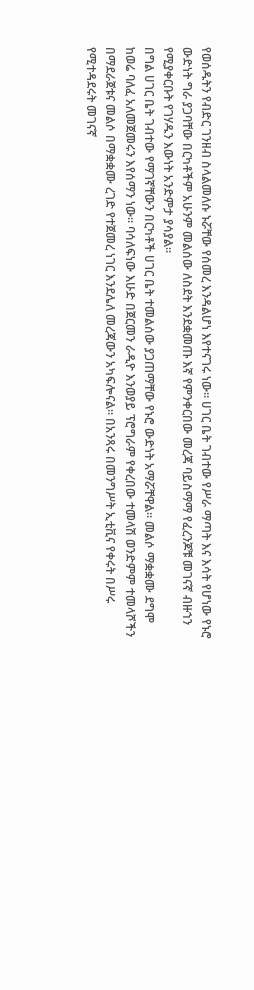የወሰዱትን የብድር ገንዘብ ስላልመለሱ ኑሯቸው የሰመረ እንዳልሆነ እየተናገሩ ነው። ሀገር ቤት ገብተው የሥራ ማጣት እና እሳት የሆነው የኑሮ ውድነት ግራ ያጋባቸው በርካቶችም አሁንም መልሰው ለስደት እንደቋመጡ እኛ የምንቀርበው መረጃ ባይስማማ የፈረንጆቹ መገናኛ ብዙኀን የሚያቀርቡት የገሃዱን እውነት አንድምታ ያሳያል።
በግል ሀገር ቤት ገብተው የማገኛቸውን በርካቶች ሀገር ቤት ተመልሰው ያጋጠማቸው የኑሮ ውድነት አማሯቸዋል። መልሶ ማቋቋሙ ደግሞ ከወሬ ባለፈ አለመጀመሩን እየሰማን ነው። ባሳለፍነው እሁድ በጀርመን ራዲዮ እንወያይ ፕሮግራም የቀረበው ተመላሽ ወንድምም ተመላሾችን በማደራጀቱና መልሶ በማቋቋሙ ረገድ የተጀመረ ነገር እንደሌለ መረጃውን አካፍሎናል። በአንጻሩ በመንግሥት ኢቲቪና የቀሩት በሥሩ የሚተዳደሩት መገናኛ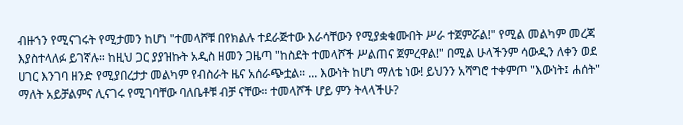ብዙኀን የሚናገሩት የሚታመን ከሆነ "ተመላሾቹ በየክልሉ ተደራጅተው እራሳቸውን የሚያቋቁሙበት ሥራ ተጀምሯል!" የሚል መልካም መረጃ እያስተላለፉ ይገኛሉ። ከዚህ ጋር ያያዝኩት አዲስ ዘመን ጋዜጣ "ከስደት ተመላሾች ሥልጠና ጀምረዋል!" በሚል ሁላችንም ሳውዲን ለቀን ወደ ሀገር እንገባ ዘንድ የሚያበረታታ መልካም የብስራት ዜና አሰራጭቷል። ... እውነት ከሆነ ማለቴ ነው! ይህንን አሻግሮ ተቀምጦ "እውነት፤ ሐሰት" ማለት አይቻልምና ሊናገሩ የሚገባቸው ባለቤቶቹ ብቻ ናቸው። ተመላሾች ሆይ ምን ትላላችሁ?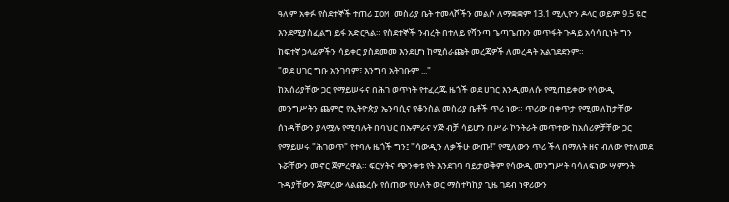ዓለም አቀፉ የስደተኞች ተጠሪ IOM መስሪያ ቤት ተመላሾችን መልሶ ለማቋቋም 13.1 ሚሊዮን ዶላር ወይም 9.5 ዩሮ እንደሚያስፈልግ ይፋ አድርጓል። የስደተኞች ንብረት በተለይ የሻንጣ ጌጣጌጡን መጥፋት ጉዳይ አሳሳቢነት ግን ከፍተኛ ኃላፊዎችን ሳይቀር ያስደመመ እንደሆነ ከሚሰራጩት መረጃዎች ለመረዳት አልገደደንም።
"ወደ ሀገር ግቡ አንገባም፣ እንግባ አትገቡም ..."
ከአሰሪያቸው ጋር የማይሠሩና በሕገ ወጥነት የተፈረጁ ዜጎች ወደ ሀገር እንዲመለሱ የሚጠይቀው የሳውዲ መንግሥትን ጨምሮ የኢትዮጵያ ኤንባሲና የቆንስል መስሪያ ቤቶች ጥሪ ነው። ጥሪው በቀጥታ የሚመለከታቸው ሰነዳቸውን ያላሟሉ የሚባሉት በባህር በኡምራና ሃጅ ብቻ ሳይሆን በሥራ ኮንትራት መጥተው ከአሰሪዎቻቸው ጋር የማይሠሩ "ሕገወጥ" የተባሉ ዜጎች ግን፤ "ሳውዲን ለቃችሁ ውጡ!" የሚለውን ጥሪ ችላ በማለት ዘና ብለው የተለመደ ኑሯቸውን መኖር ጀምረዋል። ፍርሃትና ጭንቀቱ የት እንደገባ ባይታወቅም የሳውዲ መንግሥት ባሳለፍነው ሣምንት ጉዳያቸውን ጀምረው ላልጨረሱ የሰጠው የሁለት ወር ማስተካከያ ጊዜ ገደብ ነዋሪውን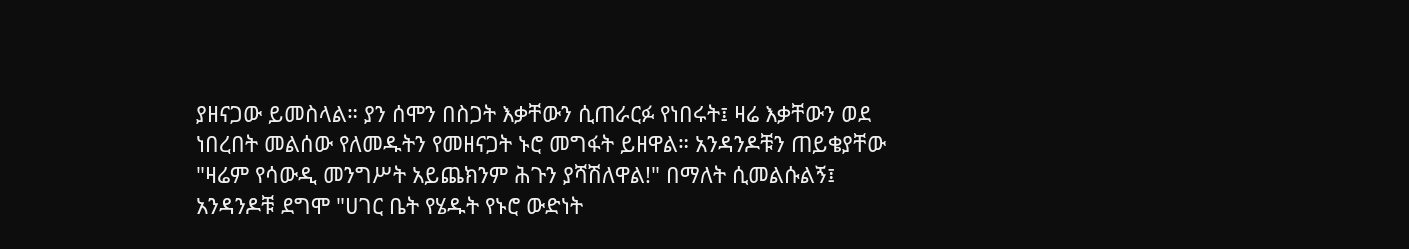ያዘናጋው ይመስላል። ያን ሰሞን በስጋት እቃቸውን ሲጠራርፉ የነበሩት፤ ዛሬ እቃቸውን ወደ ነበረበት መልሰው የለመዱትን የመዘናጋት ኑሮ መግፋት ይዘዋል። አንዳንዶቹን ጠይቄያቸው "ዛሬም የሳውዲ መንግሥት አይጨክንም ሕጉን ያሻሽለዋል!" በማለት ሲመልሱልኝ፤ አንዳንዶቹ ደግሞ "ሀገር ቤት የሄዱት የኑሮ ውድነት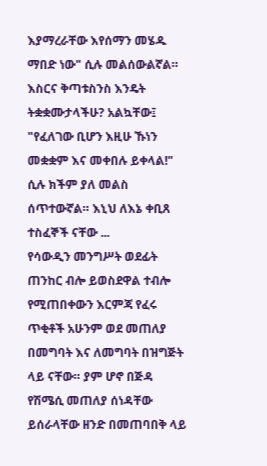እያማረራቸው እየሰማን መሄዱ ማበድ ነው" ሲሉ መልሰውልኛል። እስርና ቅጣቱስንስ እንዴት ትቋቋሙታላችሁ? አልኳቸው፤ "የፈለገው ቢሆን እዚሁ ኹነን መቋቋም እና መቀበሉ ይቀላል!" ሲሉ ክችም ያለ መልስ ሰጥተውኛል። እኒህ ለእኔ ቀቢጸ ተስፈኞች ናቸው ...
የሳውዲን መንግሥት ወደፊት ጠንከር ብሎ ይወስደዋል ተብሎ የሚጠበቀውን እርምጃ የፈሩ ጥቂቶች አሁንም ወደ መጠለያ በመግባት እና ለመግባት በዝግጅት ላይ ናቸው። ያም ሆኖ በጅዳ የሽሜሲ መጠለያ ሰነዳቸው ይሰራላቸው ዘንድ በመጠባበቅ ላይ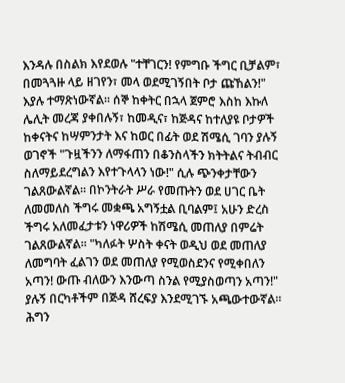እንዳሉ በስልክ እየደወሉ "ተቸገርን! የምግቡ ችግር ቢቻልም፣ በመጓጓዙ ላይ ዘገየን፣ መላ ወደሚገኝበት ቦታ ጩኸልን!" እያሉ ተማጽነውኛል። ሰኞ ከቀትር በኋላ ጀምሮ እስከ እኩለ ሌሊት መረጃ ያቀበሉኝ፣ ከመዲና፣ ከጅዳና ከተለያዩ ቦታዎች ከቀናትና ከሣምንታት እና ከወር በፊት ወደ ሽሜሲ ገባን ያሉኝ ወገኖች "ጉዟችንን ለማፋጠን በቆንስላችን ክትትልና ትብብር ስለማይደረግልን እየተጉላላን ነው!" ሲሉ ጭንቀታቸውን ገልጸውልኛል። በኮንትራት ሥራ የመጡትን ወደ ሀገር ቤት ለመመለስ ችግሩ መቋጫ አግኝቷል ቢባልም፤ አሁን ድረስ ችግሩ አለመፈታቱን ነዋሪዎች ከሽሜሲ መጠለያ በምሬት ገልጸውልኛል። "ካለፉት ሦስት ቀናት ወዲህ ወደ መጠለያ ለመግባት ፈልገን ወደ መጠለያ የሚወስደንና የሚቀበለን አጣን! ውጡ ብለውን እንውጣ ስንል የሚያስወጣን አጣን!" ያሉኝ በርካቶችም በጅዳ ሸረፍያ እንደሚገኙ አጫውተውኛል። ሕግን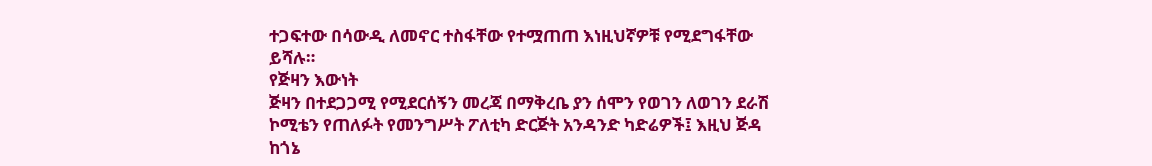ተጋፍተው በሳውዲ ለመኖር ተስፋቸው የተሟጠጠ እነዚህኛዎቹ የሚደግፋቸው ይሻሉ።
የጅዛን እውነት
ጅዛን በተደጋጋሚ የሚደርሰኝን መረጃ በማቅረቤ ያን ሰሞን የወገን ለወገን ደራሽ ኮሚቴን የጠለፉት የመንግሥት ፖለቲካ ድርጅት አንዳንድ ካድሬዎች፤ እዚህ ጅዳ ከጎኔ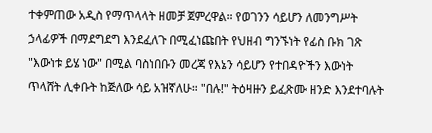ተቀምጠው አዲስ የማጥላላት ዘመቻ ጀምረዋል። የወገንን ሳይሆን ለመንግሥት ኃላፊዎች በማደግደግ እንደፈለጉ በሚፈነጩበት የህዘብ ግንኙነት የፊስ ቡክ ገጽ "እውነቱ ይሄ ነው" በሚል ባስነበቡን መረጃ የእኔን ሳይሆን የተበዳዮችን እውነት ጥላሸት ሊቀቡት ከጅለው ሳይ አዝኛለሁ። "በሉ!" ትዕዛዙን ይፈጽሙ ዘንድ እንደተባሉት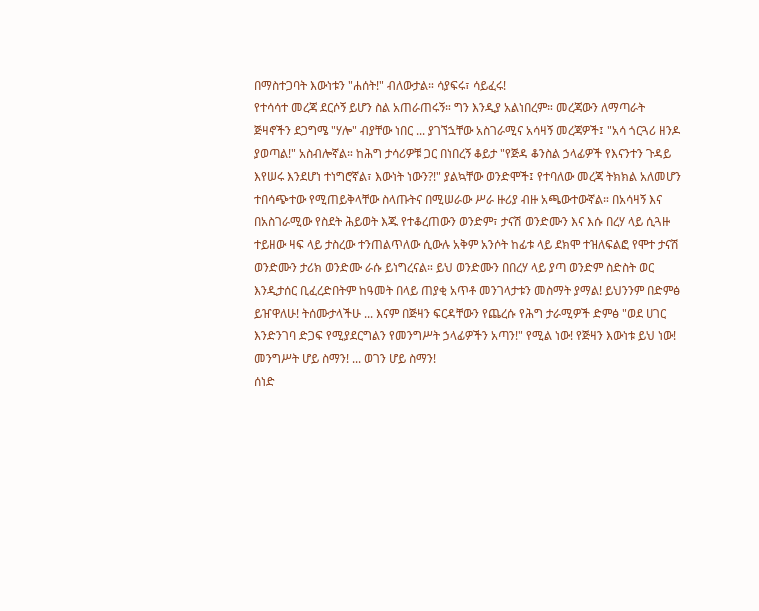በማስተጋባት እውነቱን "ሐሰት!" ብለውታል። ሳያፍሩ፣ ሳይፈሩ!
የተሳሳተ መረጃ ደርሶኝ ይሆን ስል አጠራጠሩኝ። ግን እንዲያ አልነበረም። መረጃውን ለማጣራት ጅዛኖችን ደጋግሜ "ሃሎ" ብያቸው ነበር ... ያገኘኋቸው አስገራሚና አሳዛኝ መረጃዎች፤ "አሳ ጎርጓሪ ዘንዶ ያወጣል!" አስብሎኛል። ከሕግ ታሳሪዎቹ ጋር በነበረኝ ቆይታ "የጅዳ ቆንስል ኃላፊዎች የእናንተን ጉዳይ እየሠሩ እንደሆነ ተነግሮኛል፣ እውነት ነውን?!" ያልኳቸው ወንድሞች፤ የተባለው መረጃ ትክክል አለመሆን ተበሳጭተው የሚጠይቅላቸው ስላጡትና በሚሠራው ሥራ ዙሪያ ብዙ አጫውተውኛል። በአሳዛኝ እና በአስገራሚው የስደት ሕይወት እጁ የተቆረጠውን ወንድም፣ ታናሽ ወንድሙን እና እሱ በረሃ ላይ ሲጓዙ ተይዘው ዛፍ ላይ ታስረው ተንጠልጥለው ሲውሉ አቅም አንሶት ከፊቱ ላይ ደክሞ ተዝለፍልፎ የሞተ ታናሽ ወንድሙን ታሪክ ወንድሙ ራሱ ይነግረናል። ይህ ወንድሙን በበረሃ ላይ ያጣ ወንድም ስድስት ወር እንዲታሰር ቢፈረድበትም ከዓመት በላይ ጠያቂ አጥቶ መንገላታቱን መስማት ያማል! ይህንንም በድምፅ ይዠዋለሁ! ትሰሙታላችሁ ... እናም በጅዛን ፍርዳቸውን የጨረሱ የሕግ ታራሚዎች ድምፅ "ወደ ሀገር እንድንገባ ድጋፍ የሚያደርግልን የመንግሥት ኃላፊዎችን አጣን!" የሚል ነው! የጅዛን እውነቱ ይህ ነው!
መንግሥት ሆይ ስማን! ... ወገን ሆይ ስማን!
ሰነድ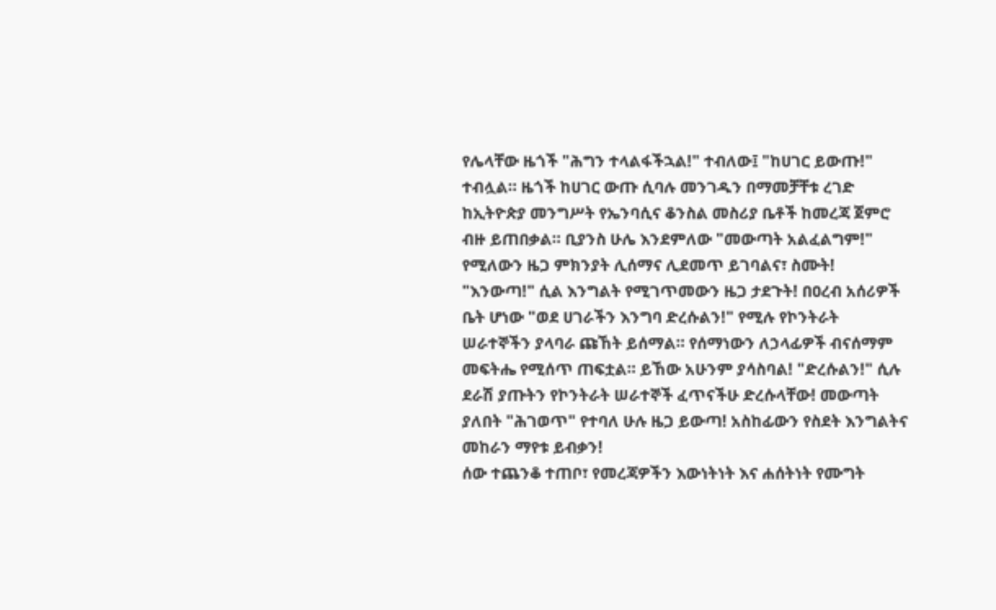የሌላቸው ዜጎች "ሕግን ተላልፋችኋል!" ተብለው፤ "ከሀገር ይውጡ!" ተብሏል። ዜጎች ከሀገር ውጡ ሲባሉ መንገዱን በማመቻቸቱ ረገድ ከኢትዮጵያ መንግሥት የኤንባሲና ቆንስል መስሪያ ቤቶች ከመረጃ ጀምሮ ብዙ ይጠበቃል። ቢያንስ ሁሌ እንደምለው "መውጣት አልፈልግም!" የሚለውን ዜጋ ምክንያት ሊሰማና ሊደመጥ ይገባልና፣ ስሙት! "እንውጣ!" ሲል እንግልት የሚገጥመውን ዜጋ ታደጉት! በዐረብ አሰሪዎች ቤት ሆነው "ወደ ሀገራችን እንግባ ድረሱልን!" የሚሉ የኮንትራት ሠራተኞችን ያላባራ ጩኸት ይሰማል። የሰማነውን ለኃላፊዎች ብናሰማም መፍትሔ የሚሰጥ ጠፍቷል። ይኸው አሁንም ያሳስባል! "ድረሱልን!" ሲሉ ደራሽ ያጡትን የኮንትራት ሠራተኞች ፈጥናችሁ ድረሱላቸው! መውጣት ያለበት "ሕገወጥ" የተባለ ሁሉ ዜጋ ይውጣ! አስከፊውን የስደት እንግልትና መከራን ማየቱ ይብቃን!
ሰው ተጨንቆ ተጠቦ፣ የመረጃዎችን እውነትነት እና ሐሰትነት የሙግት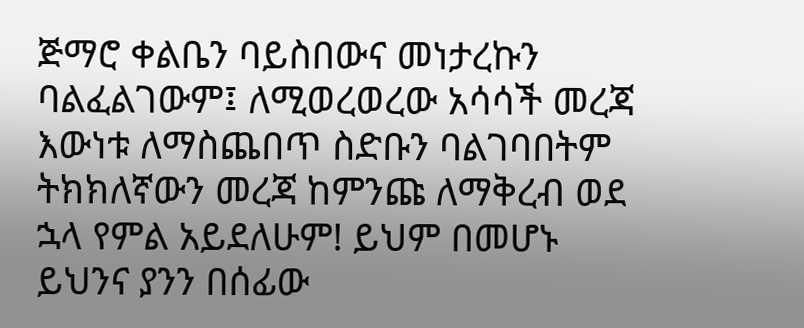ጅማሮ ቀልቤን ባይስበውና መነታረኩን ባልፈልገውም፤ ለሚወረወረው አሳሳች መረጃ እውነቱ ለማስጨበጥ ስድቡን ባልገባበትም ትክክለኛውን መረጃ ከምንጩ ለማቅረብ ወደ ኋላ የምል አይደለሁም! ይህም በመሆኑ ይህንና ያንን በሰፊው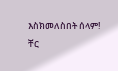እስክመለስበት ሰላም!
ቸር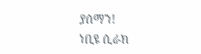ያሰማን!
ነቢዩ ሲራክ